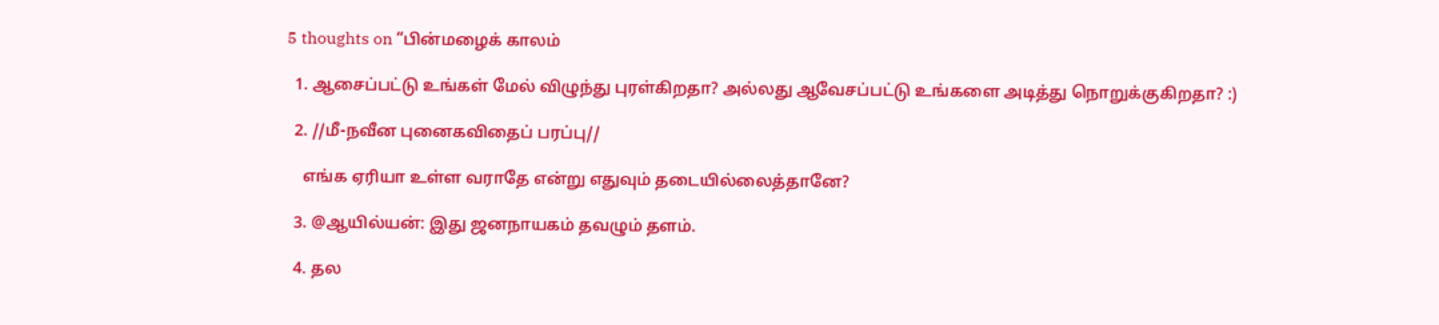5 thoughts on “பின்மழைக் காலம்

  1. ஆசைப்பட்டு உங்கள் மேல் விழுந்து புரள்கிறதா? அல்லது ஆவேசப்பட்டு உங்களை அடித்து நொறுக்குகிறதா? :)

  2. //மீ-நவீன புனைகவிதைப் பரப்பு//

    எங்க ஏரியா உள்ள வராதே என்று எதுவும் தடையில்லைத்தானே?

  3. @ஆயில்யன்: இது ஜனநாயகம் தவழும் தளம்.

  4. தல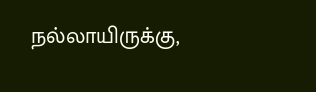நல்லாயிருக்கு,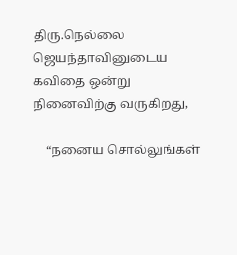திரு.நெல்லை ஜெயந்தாவினுடைய கவிதை ஒன்று நினைவிற்கு வருகிறது,

    “நனைய சொல்லுங்கள்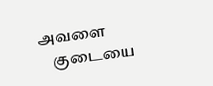அவளை
    குடையை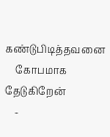கண்டுபிடித்தவனை
    கோபமாக தேடுகிறேன்
    -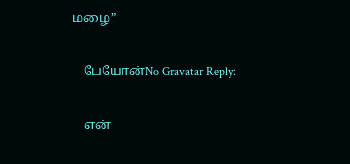மழை”

    பேயோன்No Gravatar Reply:

    என்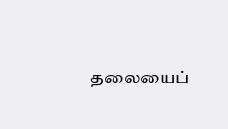தலையைப்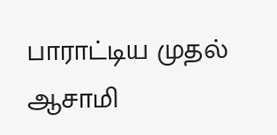பாராட்டிய முதல் ஆசாமி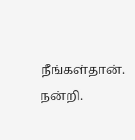நீங்கள்தான். நன்றி.